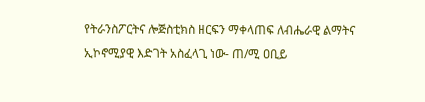የትራንስፖርትና ሎጅስቲክስ ዘርፍን ማቀላጠፍ ለብሔራዊ ልማትና ኢኮኖሚያዊ እድገት አስፈላጊ ነው- ጠ/ሚ ዐቢይ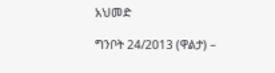አህመድ

ግንቦት 24/2013 (ዋልታ) –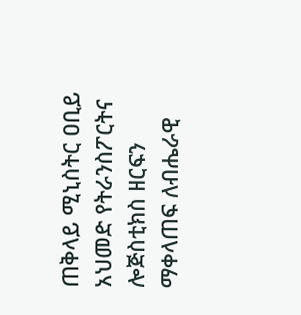ጠቅላይ ሚኒስትር ዐቢይ አህመድ የትራንስፖርትና ሎጅስቲክስ ዘርፍን ማቀላጠፍ ለብሔራዊ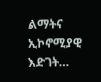ልማትና ኢኮኖሚያዊ እድገት…